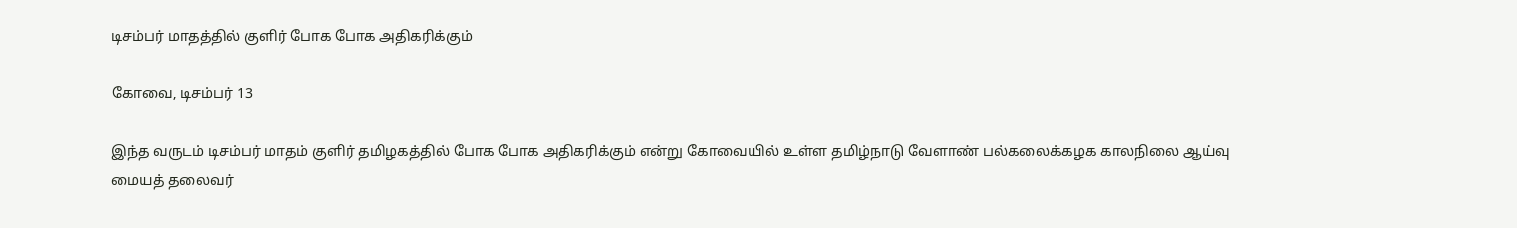டிசம்பர் மாதத்தில் குளிர் போக போக அதிகரிக்கும்

கோவை, டிசம்பர் 13

இந்த வருடம் டிசம்பர் மாதம் குளிர் தமிழகத்தில் போக போக அதிகரிக்கும் என்று கோவையில் உள்ள தமிழ்நாடு வேளாண் பல்கலைக்கழக காலநிலை ஆய்வு மையத் தலைவர்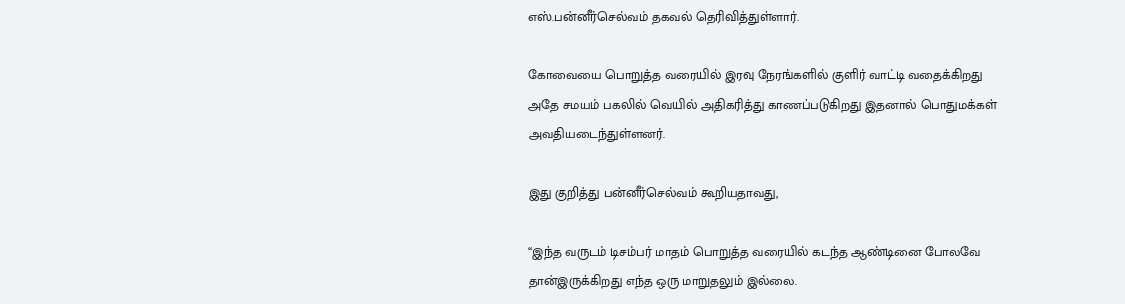எஸ்.பன்னீர்செல்வம் தகவல் தெரிவித்துள்ளார்.

கோவையை பொறுத்த வரையில் இரவு நேரங்களில் குளிர் வாட்டி வதைக்கிறது அதே சமயம் பகலில் வெயில் அதிகரித்து காணப்படுகிறது இதனால் பொதுமக்கள் அவதியடைந்துள்ளனர்.

இது குறித்து பன்னீர்செல்வம் கூறியதாவது,

“இந்த வருடம் டிசம்பர் மாதம் பொறுத்த வரையில் கடந்த ஆண்டினை போலவே தான்இருக்கிறது எந்த ஒரு மாறுதலும் இல்லை.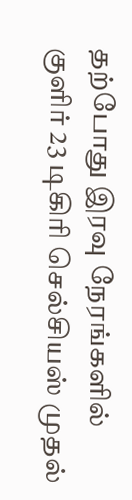தற்போது இரவு நேரங்களில் குளிர் 23 டிகிரி செல்சியஸ் முதல்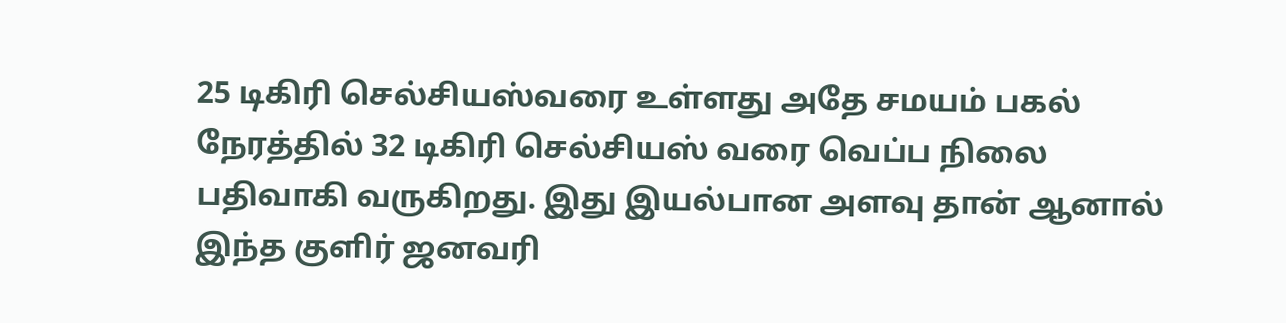25 டிகிரி செல்சியஸ்வரை உள்ளது அதே சமயம் பகல் நேரத்தில் 32 டிகிரி செல்சியஸ் வரை வெப்ப நிலை பதிவாகி வருகிறது. இது இயல்பான அளவு தான் ஆனால் இந்த குளிர் ஜனவரி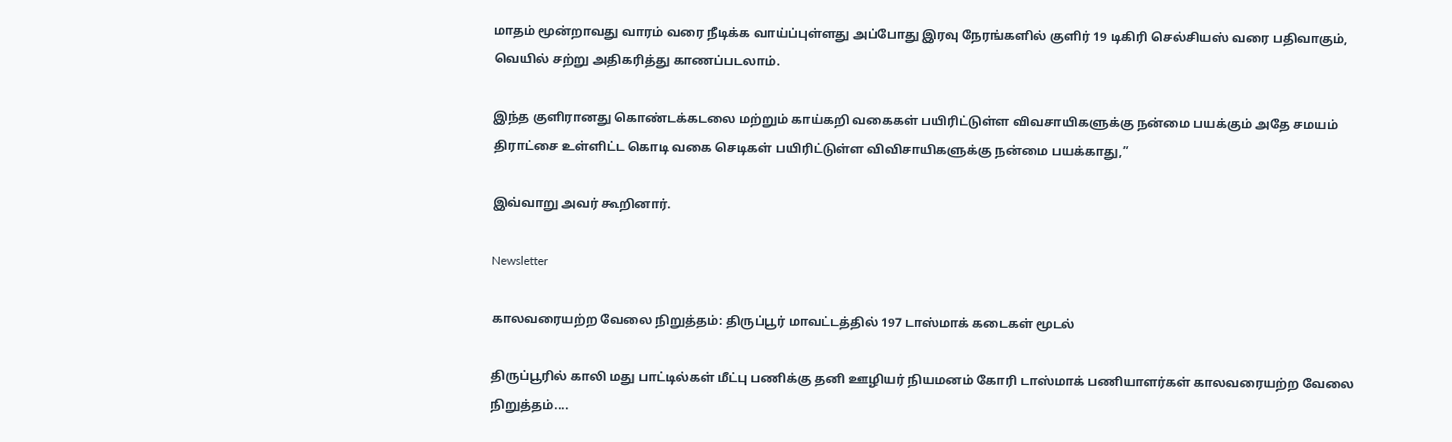மாதம் மூன்றாவது வாரம் வரை நீடிக்க வாய்ப்புள்ளது அப்போது இரவு நேரங்களில் குளிர் 19 டிகிரி செல்சியஸ் வரை பதிவாகும், வெயில் சற்று அதிகரித்து காணப்படலாம்.

இந்த குளிரானது கொண்டக்கடலை மற்றும் காய்கறி வகைகள் பயிரிட்டுள்ள விவசாயிகளுக்கு நன்மை பயக்கும் அதே சமயம் திராட்சை உள்ளிட்ட கொடி வகை செடிகள் பயிரிட்டுள்ள விவிசாயிகளுக்கு நன்மை பயக்காது,”

இவ்வாறு அவர் கூறினார்.

Newsletter

காலவரையற்ற வேலை நிறுத்தம்: திருப்பூர் மாவட்டத்தில் 197 டாஸ்மாக் கடைகள் மூடல்

திருப்பூரில் காலி மது பாட்டில்கள் மீட்பு பணிக்கு தனி ஊழியர் நியமனம் கோரி டாஸ்மாக் பணியாளர்கள் காலவரையற்ற வேலை நிறுத்தம்....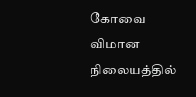கோவை விமான நிலையத்தில்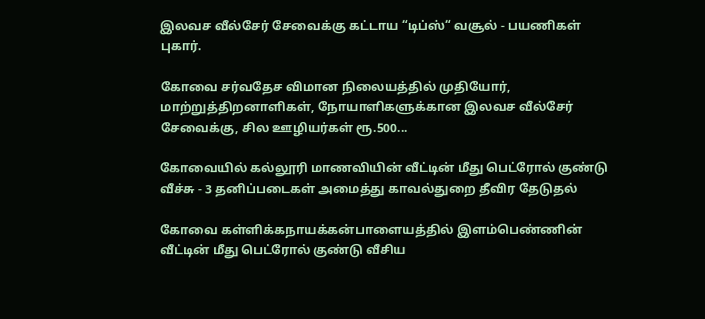இலவச வீல்சேர் சேவைக்கு கட்டாய “டிப்ஸ்“ வசூல் - பயணிகள் புகார்.

கோவை சர்வதேச விமான நிலையத்தில் முதியோர், மாற்றுத்திறனாளிகள், நோயாளிகளுக்கான இலவச வீல்சேர் சேவைக்கு, சில ஊழியர்கள் ரூ.500...

கோவையில் கல்லூரி மாணவியின் வீட்டின் மீது பெட்ரோல் குண்டு வீச்சு - 3 தனிப்படைகள் அமைத்து காவல்துறை தீவிர தேடுதல்

கோவை கள்ளிக்கநாயக்கன்பாளையத்தில் இளம்பெண்ணின் வீட்டின் மீது பெட்ரோல் குண்டு வீசிய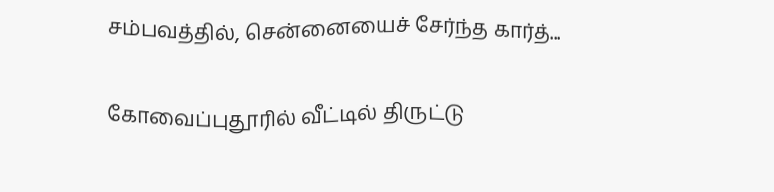சம்பவத்தில், சென்னையைச் சேர்ந்த கார்த்...

கோவைப்புதூரில் வீட்டில் திருட்டு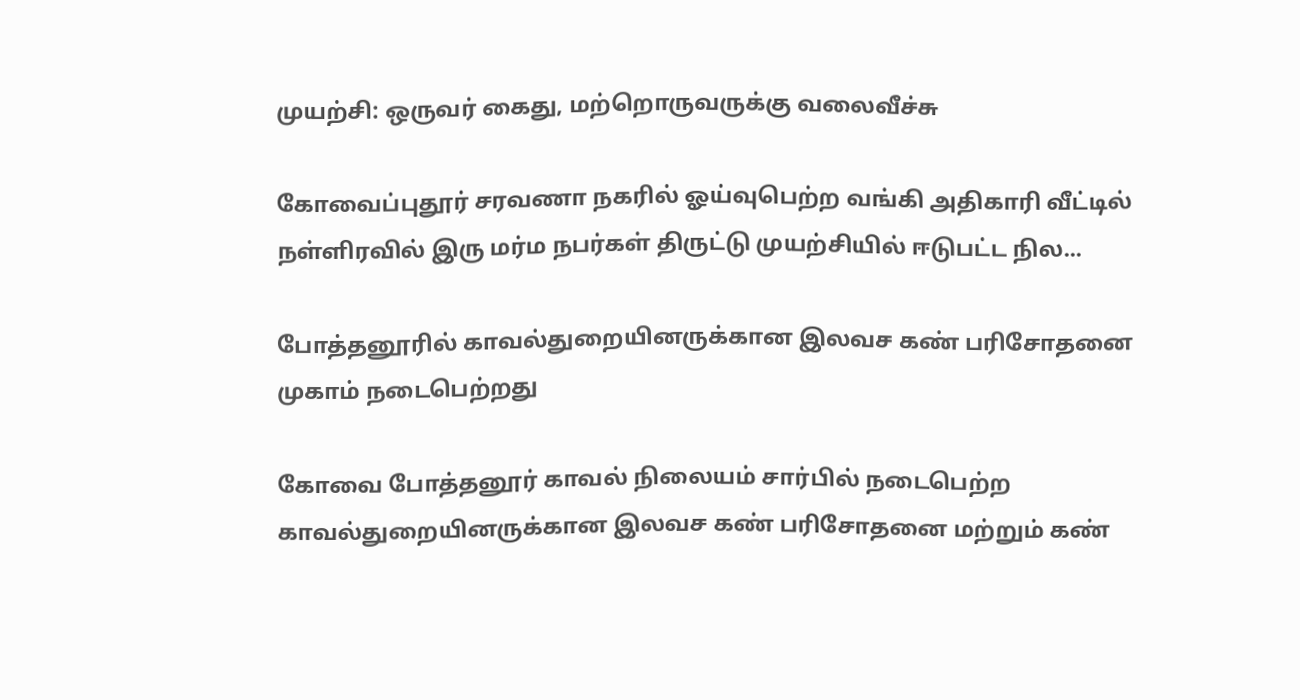முயற்சி: ஒருவர் கைது, மற்றொருவருக்கு வலைவீச்சு

கோவைப்புதூர் சரவணா நகரில் ஓய்வுபெற்ற வங்கி அதிகாரி வீட்டில் நள்ளிரவில் இரு மர்ம நபர்கள் திருட்டு முயற்சியில் ஈடுபட்ட நில...

போத்தனூரில் காவல்துறையினருக்கான இலவச கண் பரிசோதனை முகாம் நடைபெற்றது

கோவை போத்தனூர் காவல் நிலையம் சார்பில் நடைபெற்ற காவல்துறையினருக்கான இலவச கண் பரிசோதனை மற்றும் கண்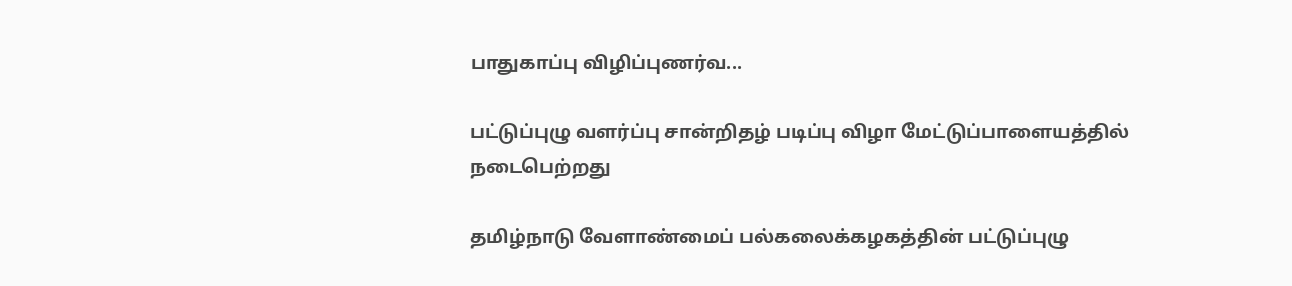பாதுகாப்பு விழிப்புணர்வ...

பட்டுப்புழு வளர்ப்பு சான்றிதழ் படிப்பு விழா மேட்டுப்பாளையத்தில் நடைபெற்றது

தமிழ்நாடு வேளாண்மைப் பல்கலைக்கழகத்தின் பட்டுப்புழு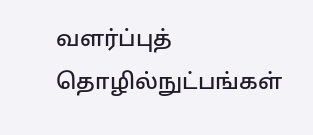வளர்ப்புத் தொழில்நுட்பங்கள்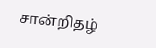சான்றிதழ்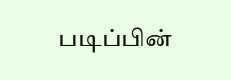படிப்பின்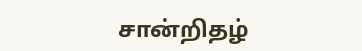சான்றிதழ்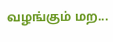வழங்கும் மற...